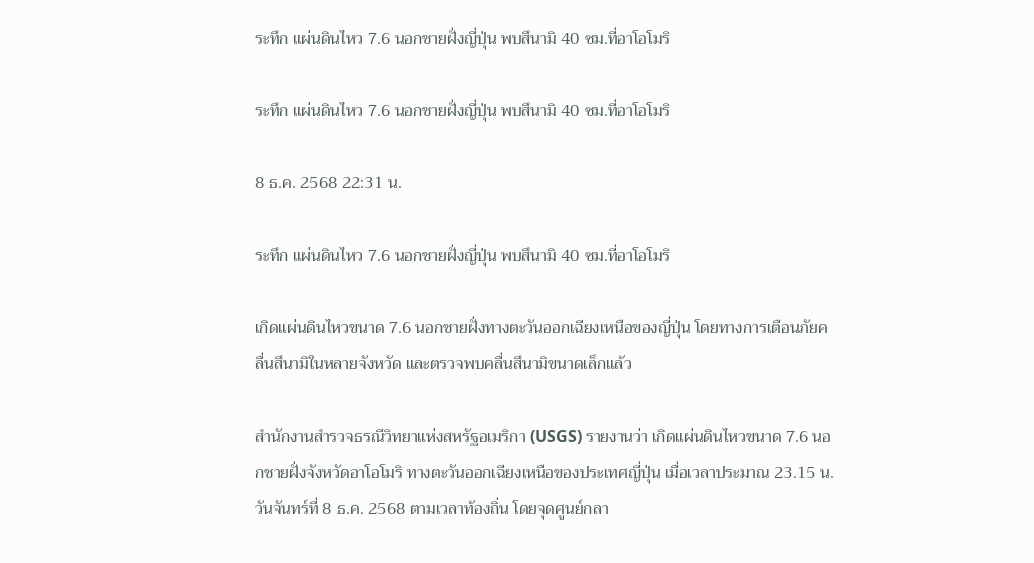ระทึก แผ่นดินไหว 7.6 นอกชายฝั่งญี่ปุ่น พบสึนามิ 40 ซม.ที่อาโอโมริ

ระทึก แผ่นดินไหว 7.6 นอกชายฝั่งญี่ปุ่น พบสึนามิ 40 ซม.ที่อาโอโมริ

8 ธ.ค. 2568 22:31 น.

ระทึก แผ่นดินไหว 7.6 นอกชายฝั่งญี่ปุ่น พบสึนามิ 40 ซม.ที่อาโอโมริ

เกิดแผ่นดินไหวขนาด 7.6 นอกชายฝั่งทางตะวันออกเฉียงเหนือของญี่ปุ่น โดยทางการเตือนภัยคลื่นสึนามิในหลายจังหวัด และตรวจพบคลื่นสึนามิขนาดเล็กแล้ว

สำนักงานสำรวจธรณีวิทยาแห่งสหรัฐอเมริกา (USGS) รายงานว่า เกิดแผ่นดินไหวขนาด 7.6 นอกชายฝั่งจังหวัดอาโอโมริ ทางตะวันออกเฉียงเหนือของประเทศญี่ปุ่น เมื่อเวลาประมาณ 23.15 น. วันจันทร์ที่ 8 ธ.ค. 2568 ตามเวลาท้องถิ่น โดยจุดศูนย์กลา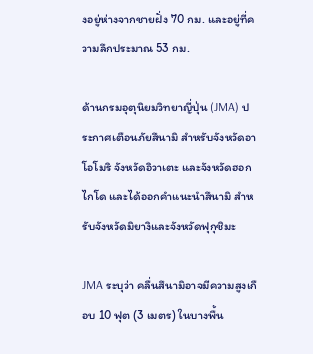งอยู่ห่างจากชายฝั่ง 70 กม. และอยู่ที่ความลึกประมาณ 53 กม.

ด้านกรมอุตุนิยมวิทยาญี่ปุ่น (JMA) ประกาศเตือนภัยสึนามิ สำหรับจังหวัดอาโอโมริ จังหวัดอิวาเตะ และจังหวัดฮอกไกโด และได้ออกคำแนะนำสึนามิ สำหรับจังหวัดมิยางิและจังหวัดฟุกุชิมะ

JMA ระบุว่า คลื่นสึนามิอาจมีความสูงเกือบ 10 ฟุต (3 เมตร) ในบางพื้น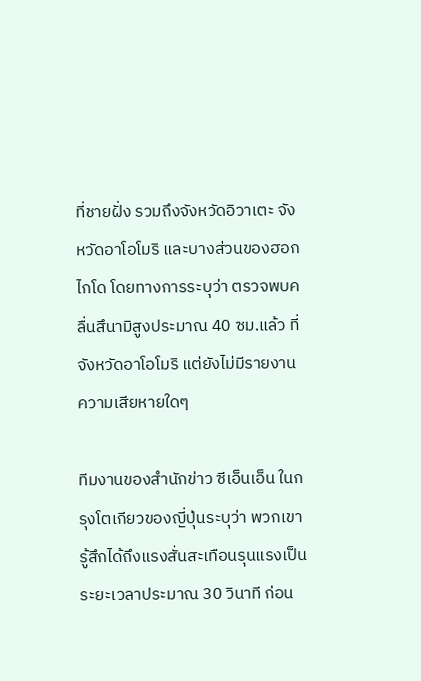ที่ชายฝั่ง รวมถึงจังหวัดอิวาเตะ จังหวัดอาโอโมริ และบางส่วนของฮอกไกโด โดยทางการระบุว่า ตรวจพบคลื่นสึนามิสูงประมาณ 40 ซม.แล้ว ที่จังหวัดอาโอโมริ แต่ยังไม่มีรายงานความเสียหายใดๆ

ทีมงานของสำนักข่าว ซีเอ็นเอ็น ในกรุงโตเกียวของญี่ปุ่นระบุว่า พวกเขารู้สึกได้ถึงแรงสั่นสะเทือนรุนแรงเป็นระยะเวลาประมาณ 30 วินาที ก่อน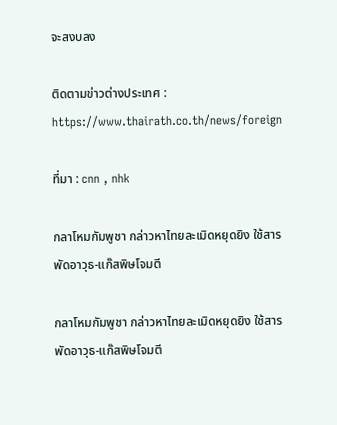จะสงบลง

ติดตามข่าวต่างประเทศ : https://www.thairath.co.th/news/foreign

ที่มา : cnn , nhk

กลาโหมกัมพูชา กล่าวหาไทยละเมิดหยุดยิง ใช้สารพัดอาวุธ-แก๊สพิษโจมตี

กลาโหมกัมพูชา กล่าวหาไทยละเมิดหยุดยิง ใช้สารพัดอาวุธ-แก๊สพิษโจมตี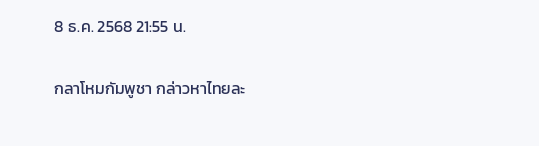8 ธ.ค. 2568 21:55 น.

กลาโหมกัมพูชา กล่าวหาไทยละ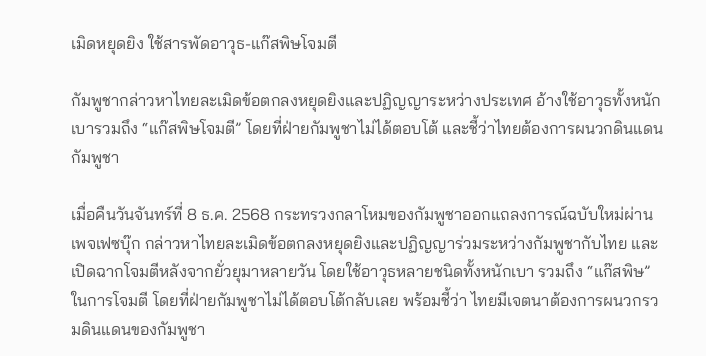เมิดหยุดยิง ใช้สารพัดอาวุธ-แก๊สพิษโจมตี

กัมพูชากล่าวหาไทยละเมิดข้อตกลงหยุดยิงและปฏิญญาระหว่างประเทศ อ้างใช้อาวุธทั้งหนักเบารวมถึง “แก๊สพิษโจมตี” โดยที่ฝ่ายกัมพูชาไม่ได้ตอบโต้ และชี้ว่าไทยต้องการผนวกดินแดนกัมพูชา

เมื่อคืนวันจันทร์ที่ 8 ธ.ค. 2568 กระทรวงกลาโหมของกัมพูชาออกแถลงการณ์ฉบับใหม่ผ่านเพจเฟซบุ๊ก กล่าวหาไทยละเมิดข้อตกลงหยุดยิงและปฏิญญาร่วมระหว่างกัมพูชากับไทย และเปิดฉากโจมตีหลังจากยั่วยุมาหลายวัน โดยใช้อาวุธหลายชนิดทั้งหนักเบา รวมถึง “แก๊สพิษ” ในการโจมตี โดยที่ฝ่ายกัมพูชาไม่ได้ตอบโต้กลับเลย พร้อมชี้ว่า ไทยมีเจตนาต้องการผนวกรวมดินแดนของกัมพูชา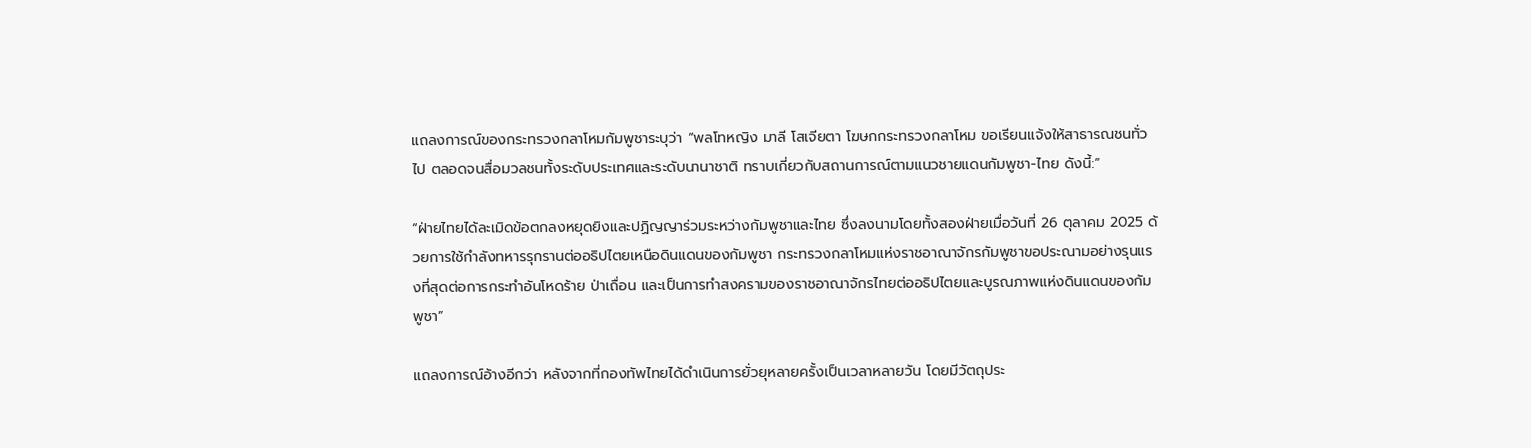แถลงการณ์ของกระทรวงกลาโหมกัมพูชาระบุว่า “พลโทหญิง มาลี โสเจียตา โฆษกกระทรวงกลาโหม ขอเรียนแจ้งให้สาธารณชนทั่วไป ตลอดจนสื่อมวลชนทั้งระดับประเทศและระดับนานาชาติ ทราบเกี่ยวกับสถานการณ์ตามแนวชายแดนกัมพูชา-ไทย ดังนี้:”

“ฝ่ายไทยได้ละเมิดข้อตกลงหยุดยิงและปฏิญญาร่วมระหว่างกัมพูชาและไทย ซึ่งลงนามโดยทั้งสองฝ่ายเมื่อวันที่ 26 ตุลาคม 2025 ด้วยการใช้กำลังทหารรุกรานต่ออธิปไตยเหนือดินแดนของกัมพูชา กระทรวงกลาโหมแห่งราชอาณาจักรกัมพูชาขอประณามอย่างรุนแรงที่สุดต่อการกระทำอันโหดร้าย ป่าเถื่อน และเป็นการทำสงครามของราชอาณาจักรไทยต่ออธิปไตยและบูรณภาพแห่งดินแดนของกัมพูชา”

แถลงการณ์อ้างอีกว่า หลังจากที่กองทัพไทยได้ดำเนินการยั่วยุหลายครั้งเป็นเวลาหลายวัน โดยมีวัตถุประ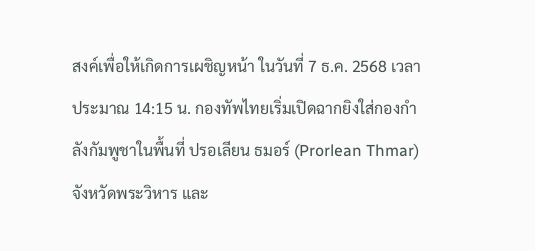สงค์เพื่อให้เกิดการเผชิญหน้า ในวันที่ 7 ธ.ค. 2568 เวลาประมาณ 14:15 น. กองทัพไทยเริ่มเปิดฉากยิงใส่กองกำลังกัมพูชาในพื้นที่ ปรอเลียน ธมอร์ (Prorlean Thmar) จังหวัดพระวิหาร และ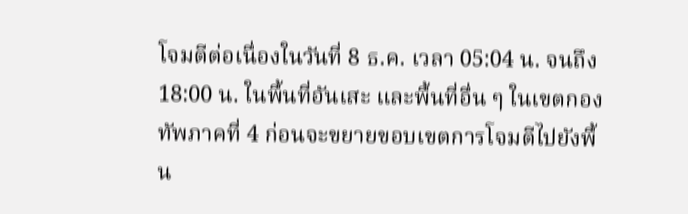โจมตีต่อเนื่องในวันที่ 8 ธ.ค. เวลา 05:04 น. จนถึง 18:00 น. ในพื้นที่อันเสะ และพื้นที่อื่น ๆ ในเขตกองทัพภาคที่ 4 ก่อนจะขยายขอบเขตการโจมตีไปยังพื้น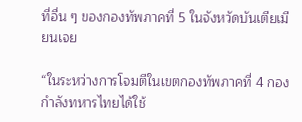ที่อื่น ๆ ของกองทัพภาคที่ 5 ในจังหวัดบันเตียเมียนเจย

“ในระหว่างการโจมตีในเขตกองทัพภาคที่ 4 กองกำลังทหารไทยได้ใช้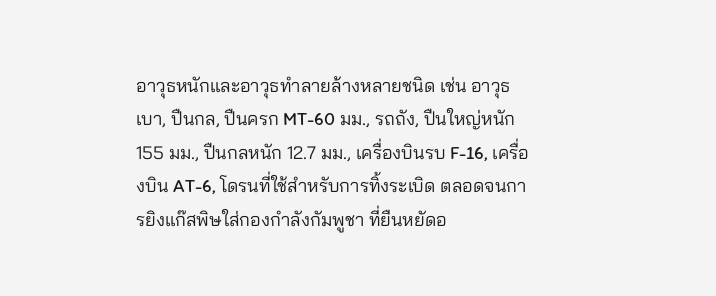อาวุธหนักและอาวุธทำลายล้างหลายชนิด เช่น อาวุธเบา, ปืนกล, ปืนครก MT-60 มม., รถถัง, ปืนใหญ่หนัก 155 มม., ปืนกลหนัก 12.7 มม., เครื่องบินรบ F-16, เครื่องบิน AT-6, โดรนที่ใช้สำหรับการทิ้งระเบิด ตลอดจนการยิงแก๊สพิษใส่กองกำลังกัมพูชา ที่ยืนหยัดอ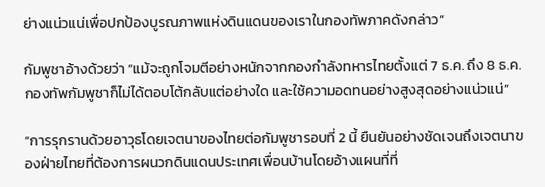ย่างแน่วแน่เพื่อปกป้องบูรณภาพแห่งดินแดนของเราในกองทัพภาคดังกล่าว”

กัมพูชาอ้างด้วยว่า “แม้จะถูกโจมตีอย่างหนักจากกองกำลังทหารไทยตั้งแต่ 7 ธ.ค. ถึง 8 ธ.ค. กองทัพกัมพูชาก็ไม่ได้ตอบโต้กลับแต่อย่างใด และใช้ความอดทนอย่างสูงสุดอย่างแน่วแน่”

“การรุกรานด้วยอาวุธโดยเจตนาของไทยต่อกัมพูชารอบที่ 2 นี้ ยืนยันอย่างชัดเจนถึงเจตนาของฝ่ายไทยที่ต้องการผนวกดินแดนประเทศเพื่อนบ้านโดยอ้างแผนที่ที่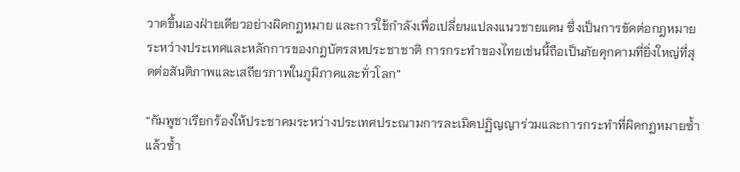วาดขึ้นเองฝ่ายเดียวอย่างผิดกฎหมาย และการใช้กำลังเพื่อเปลี่ยนแปลงแนวชายแดน ซึ่งเป็นการขัดต่อกฎหมายระหว่างประเทศและหลักการของกฎบัตรสหประชาชาติ การกระทำของไทยเช่นนี้ถือเป็นภัยคุกคามที่ยิ่งใหญ่ที่สุดต่อสันติภาพและเสถียรภาพในภูมิภาคและทั่วโลก”

“กัมพูชาเรียกร้องให้ประชาคมระหว่างประเทศประณามการละเมิดปฏิญญาร่วมและการกระทำที่ผิดกฎหมายซ้ำแล้วซ้ำ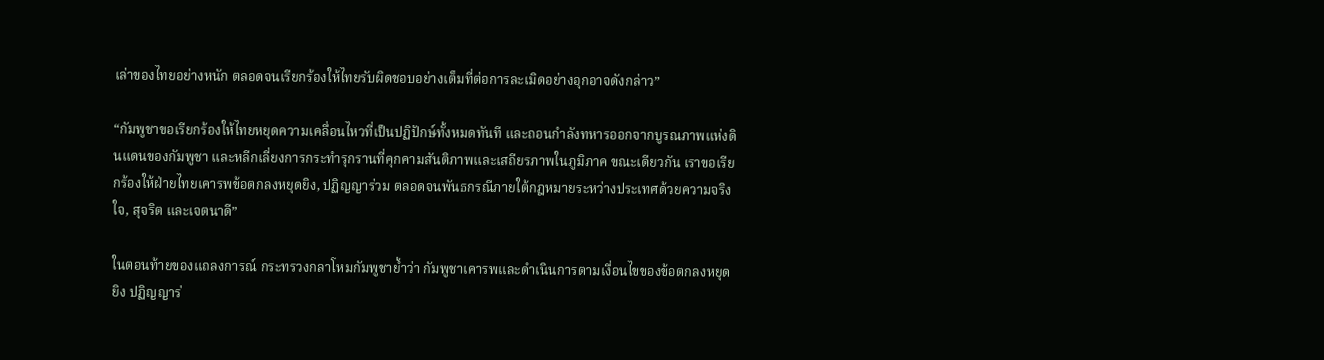เล่าของไทยอย่างหนัก ตลอดจนเรียกร้องให้ไทยรับผิดชอบอย่างเต็มที่ต่อการละเมิดอย่างอุกอาจดังกล่าว”

“กัมพูชาขอเรียกร้องให้ไทยหยุดความเคลื่อนไหวที่เป็นปฏิปักษ์ทั้งหมดทันที และถอนกำลังทหารออกจากบูรณภาพแห่งดินแดนของกัมพูชา และหลีกเลี่ยงการกระทำรุกรานที่คุกคามสันติภาพและเสถียรภาพในภูมิภาค ขณะเดียวกัน เราขอเรียกร้องให้ฝ่ายไทยเคารพข้อตกลงหยุดยิง, ปฏิญญาร่วม ตลอดจนพันธกรณีภายใต้กฎหมายระหว่างประเทศด้วยความจริงใจ, สุจริต และเจตนาดี”

ในตอนท้ายของแถลงการณ์ กระทรวงกลาโหมกัมพูชาย้ำว่า กัมพูชาเคารพและดำเนินการตามเงื่อนไขของข้อตกลงหยุดยิง ปฏิญญาร่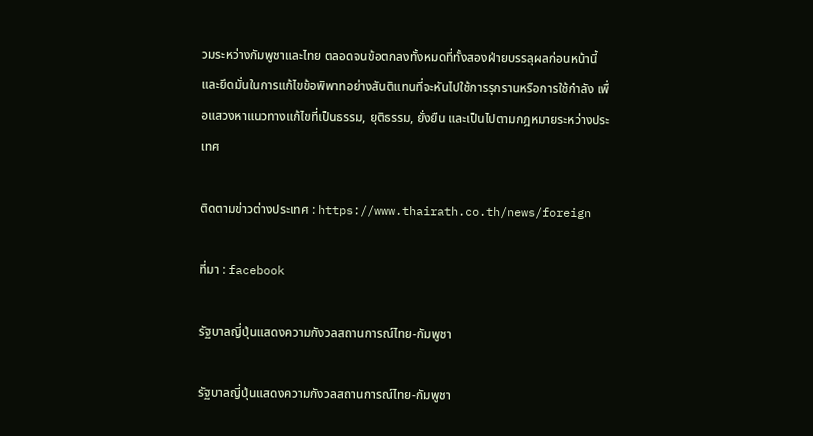วมระหว่างกัมพูชาและไทย ตลอดจนข้อตกลงทั้งหมดที่ทั้งสองฝ่ายบรรลุผลก่อนหน้านี้ และยึดมั่นในการแก้ไขข้อพิพาทอย่างสันติแทนที่จะหันไปใช้การรุกรานหรือการใช้กำลัง เพื่อแสวงหาแนวทางแก้ไขที่เป็นธรรม, ยุติธรรม, ยั่งยืน และเป็นไปตามกฎหมายระหว่างประเทศ

ติดตามข่าวต่างประเทศ : https://www.thairath.co.th/news/foreign

ที่มา : facebook

รัฐบาลญี่ปุ่นแสดงความกังวลสถานการณ์ไทย-กัมพูชา

รัฐบาลญี่ปุ่นแสดงความกังวลสถานการณ์ไทย-กัมพูชา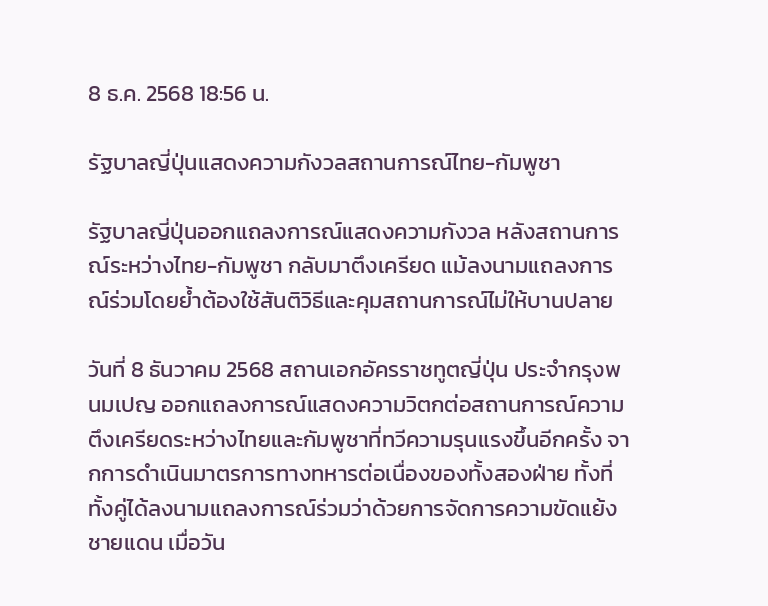8 ธ.ค. 2568 18:56 น.

รัฐบาลญี่ปุ่นแสดงความกังวลสถานการณ์ไทย-กัมพูชา

รัฐบาลญี่ปุ่นออกแถลงการณ์แสดงความกังวล หลังสถานการณ์ระหว่างไทย-กัมพูชา กลับมาตึงเครียด แม้ลงนามแถลงการณ์ร่วมโดยย้ำต้องใช้สันติวิธีและคุมสถานการณ์ไม่ให้บานปลาย

วันที่ 8 ธันวาคม 2568 สถานเอกอัครราชทูตญี่ปุ่น ประจำกรุงพนมเปญ ออกแถลงการณ์แสดงความวิตกต่อสถานการณ์ความตึงเครียดระหว่างไทยและกัมพูชาที่ทวีความรุนแรงขึ้นอีกครั้ง จากการดำเนินมาตรการทางทหารต่อเนื่องของทั้งสองฝ่าย ทั้งที่ทั้งคู่ได้ลงนามแถลงการณ์ร่วมว่าด้วยการจัดการความขัดแย้งชายแดน เมื่อวัน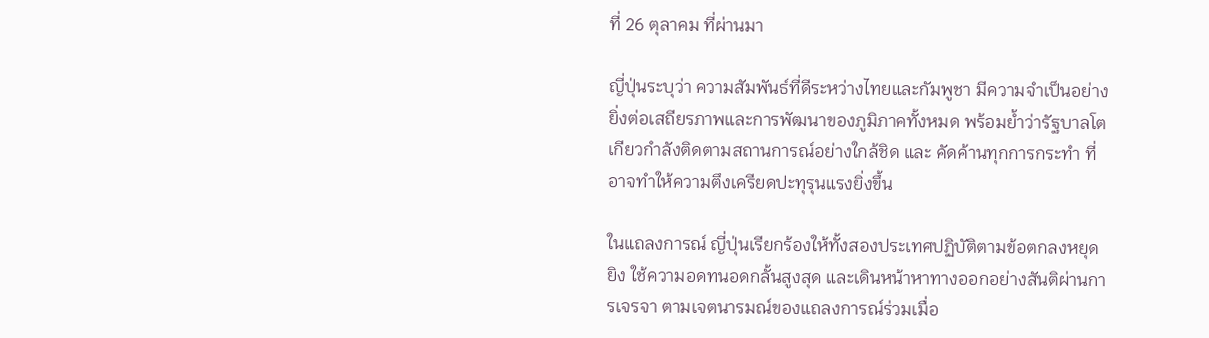ที่ 26 ตุลาคม ที่ผ่านมา

ญี่ปุ่นระบุว่า ความสัมพันธ์ที่ดีระหว่างไทยและกัมพูชา มีความจำเป็นอย่างยิ่งต่อเสถียรภาพและการพัฒนาของภูมิภาคทั้งหมด พร้อมย้ำว่ารัฐบาลโตเกียวกำลังติดตามสถานการณ์อย่างใกล้ชิด และ คัดค้านทุกการกระทำ ที่อาจทำให้ความตึงเครียดปะทุรุนแรงยิ่งขึ้น

ในแถลงการณ์ ญี่ปุ่นเรียกร้องให้ทั้งสองประเทศปฏิบัติตามข้อตกลงหยุดยิง ใช้ความอดทนอดกลั้นสูงสุด และเดินหน้าหาทางออกอย่างสันติผ่านการเจรจา ตามเจตนารมณ์ของแถลงการณ์ร่วมเมื่อ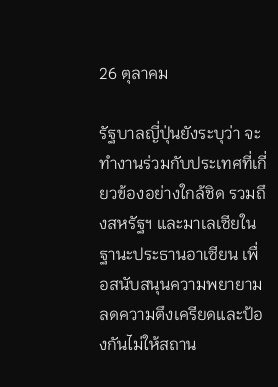26 ตุลาคม

รัฐบาลญี่ปุ่นยังระบุว่า จะทำงานร่วมกับประเทศที่เกี่ยวข้องอย่างใกล้ชิด รวมถึงสหรัฐฯ และมาเลเซียในฐานะประธานอาเซียน เพื่อสนับสนุนความพยายามลดความตึงเครียดและป้องกันไม่ให้สถาน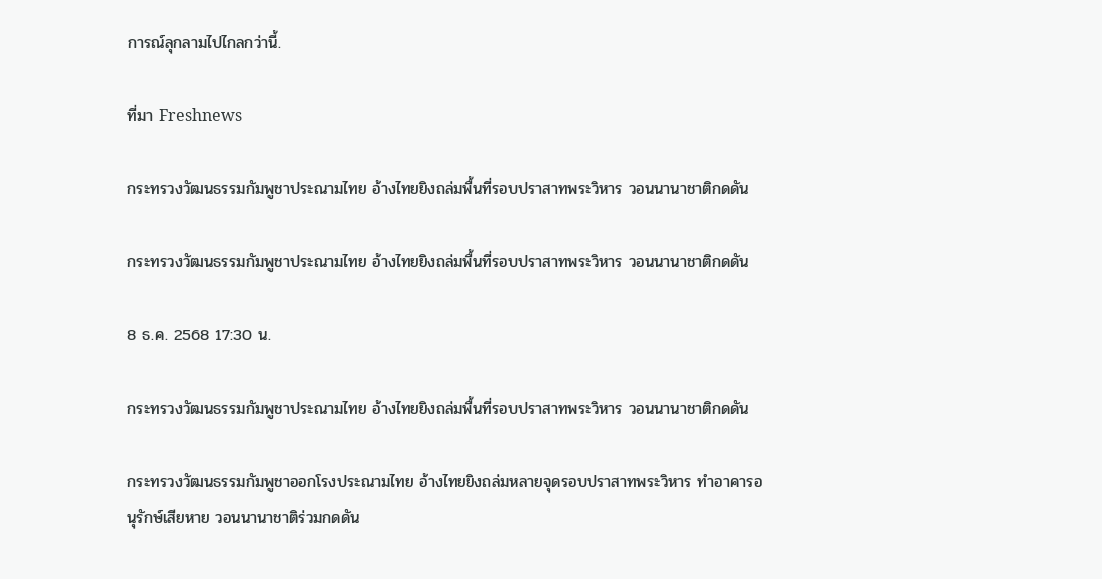การณ์ลุกลามไปไกลกว่านี้.

ที่มา Freshnews

กระทรวงวัฒนธรรมกัมพูชาประณามไทย อ้างไทยยิงถล่มพื้นที่รอบปราสาทพระวิหาร วอนนานาชาติกดดัน

กระทรวงวัฒนธรรมกัมพูชาประณามไทย อ้างไทยยิงถล่มพื้นที่รอบปราสาทพระวิหาร วอนนานาชาติกดดัน

8 ธ.ค. 2568 17:30 น.

กระทรวงวัฒนธรรมกัมพูชาประณามไทย อ้างไทยยิงถล่มพื้นที่รอบปราสาทพระวิหาร วอนนานาชาติกดดัน

กระทรวงวัฒนธรรมกัมพูชาออกโรงประณามไทย อ้างไทยยิงถล่มหลายจุดรอบปราสาทพระวิหาร ทำอาคารอนุรักษ์เสียหาย วอนนานาชาติร่วมกดดัน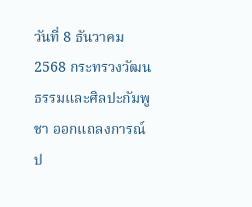วันที่ 8 ธันวาคม 2568 กระทรวงวัฒนธรรมและศิลปะกัมพูชา ออกแถลงการณ์ป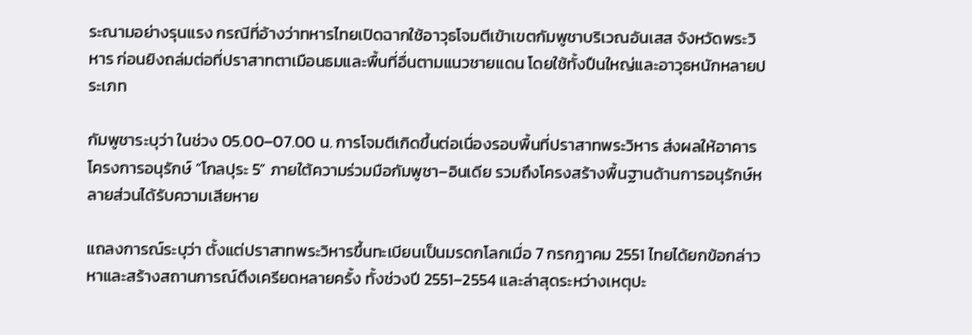ระณามอย่างรุนแรง กรณีที่อ้างว่าทหารไทยเปิดฉากใช้อาวุธโจมตีเข้าเขตกัมพูชาบริเวณอันเสส จังหวัดพระวิหาร ก่อนยิงถล่มต่อที่ปราสาทตาเมือนธมและพื้นที่อื่นตามแนวชายแดน โดยใช้ทั้งปืนใหญ่และอาวุธหนักหลายประเภท

กัมพูชาระบุว่า ในช่วง 05.00–07.00 น. การโจมตีเกิดขึ้นต่อเนื่องรอบพื้นที่ปราสาทพระวิหาร ส่งผลให้อาคารโครงการอนุรักษ์ “โกลปุระ 5” ภายใต้ความร่วมมือกัมพูชา–อินเดีย รวมถึงโครงสร้างพื้นฐานด้านการอนุรักษ์หลายส่วนได้รับความเสียหาย

แถลงการณ์ระบุว่า ตั้งแต่ปราสาทพระวิหารขึ้นทะเบียนเป็นมรดกโลกเมื่อ 7 กรกฎาคม 2551 ไทยได้ยกข้อกล่าวหาและสร้างสถานการณ์ตึงเครียดหลายครั้ง ทั้งช่วงปี 2551–2554 และล่าสุดระหว่างเหตุปะ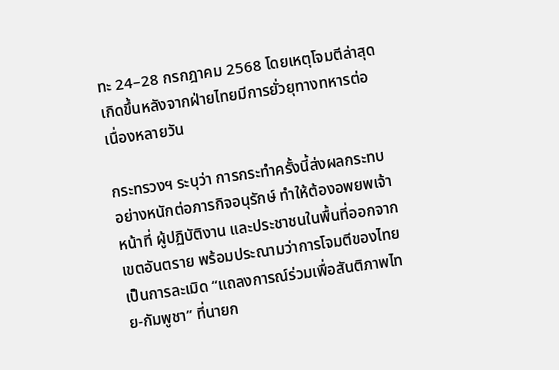ทะ 24–28 กรกฎาคม 2568 โดยเหตุโจมตีล่าสุดเกิดขึ้นหลังจากฝ่ายไทยมีการยั่วยุทางทหารต่อเนื่องหลายวัน

กระทรวงฯ ระบุว่า การกระทำครั้งนี้ส่งผลกระทบอย่างหนักต่อภารกิจอนุรักษ์ ทำให้ต้องอพยพเจ้าหน้าที่ ผู้ปฏิบัติงาน และประชาชนในพื้นที่ออกจากเขตอันตราย พร้อมประณามว่าการโจมตีของไทยเป็นการละเมิด “แถลงการณ์ร่วมเพื่อสันติภาพไทย-กัมพูชา” ที่นายก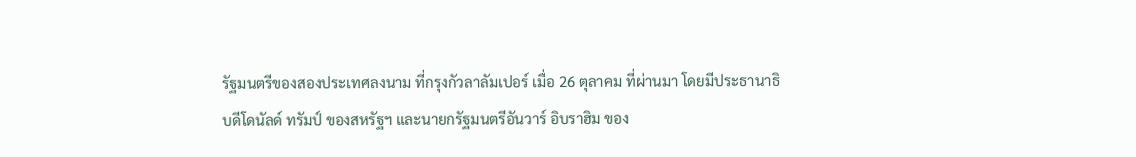รัฐมนตรีของสองประเทศลงนาม ที่กรุงกัวลาลัมเปอร์ เมื่อ 26 ตุลาคม ที่ผ่านมา โดยมีประธานาธิบดีโดนัลด์ ทรัมป์ ของสหรัฐฯ และนายกรัฐมนตรีอันวาร์ อิบราฮิม ของ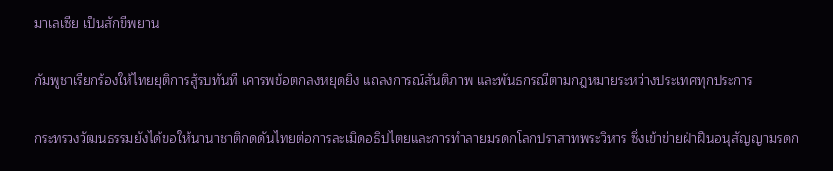มาเลเซีย เป็นสักขีพยาน

กัมพูชาเรียกร้องให้ไทยยุติการสู้รบทันที เคารพข้อตกลงหยุดยิง แถลงการณ์สันติภาพ และพันธกรณีตามกฎหมายระหว่างประเทศทุกประการ

กระทรวงวัฒนธรรมยังได้ขอให้นานาชาติกดดันไทยต่อการละเมิดอธิปไตยและการทำลายมรดกโลกปราสาทพระวิหาร ซึ่งเข้าข่ายฝ่าฝืนอนุสัญญามรดก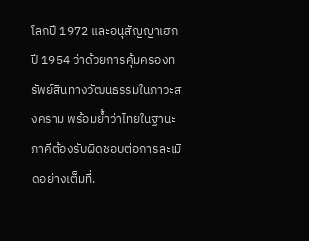โลกปี 1972 และอนุสัญญาเฮกปี 1954 ว่าด้วยการคุ้มครองทรัพย์สินทางวัฒนธรรมในภาวะสงคราม พร้อมย้ำว่าไทยในฐานะภาคีต้องรับผิดชอบต่อการละเมิดอย่างเต็มที่.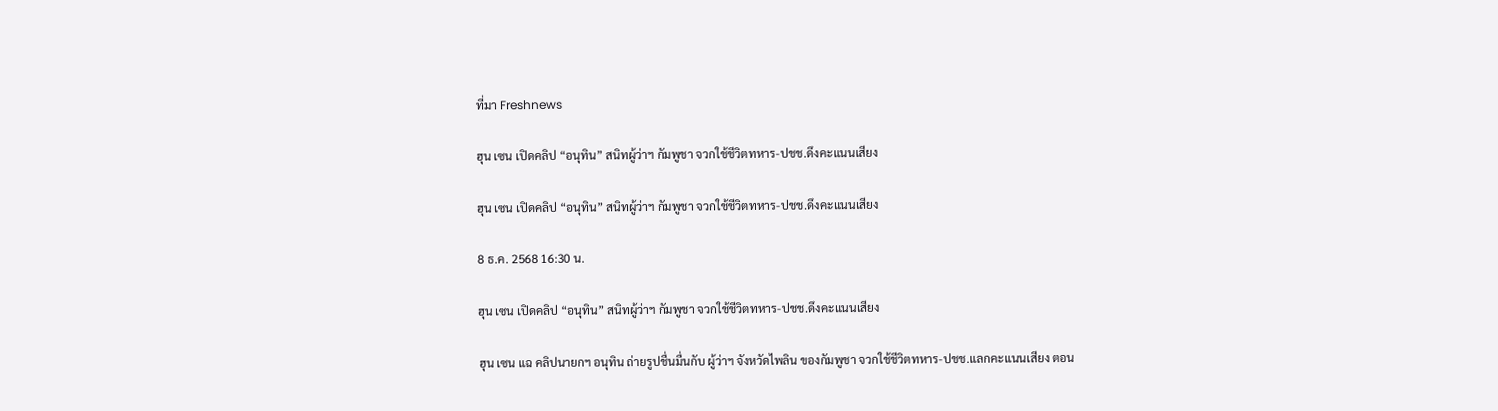ที่มา Freshnews

ฮุน เซน เปิดคลิป “อนุทิน” สนิทผู้ว่าฯ กัมพูชา จวกใช้ชีวิตทหาร-ปชช.ดึงคะแนนเสียง

ฮุน เซน เปิดคลิป “อนุทิน” สนิทผู้ว่าฯ กัมพูชา จวกใช้ชีวิตทหาร-ปชช.ดึงคะแนนเสียง

8 ธ.ค. 2568 16:30 น.

ฮุน เซน เปิดคลิป “อนุทิน” สนิทผู้ว่าฯ กัมพูชา จวกใช้ชีวิตทหาร-ปชช.ดึงคะแนนเสียง

ฮุน เซน แฉ คลิปนายกฯ อนุทิน ถ่ายรูปชื่นมื่นกับ ผู้ว่าฯ จังหวัดไพลิน ของกัมพูชา จวกใช้ชีวิตทหาร-ปชช.แลกคะแนนเสียง ตอน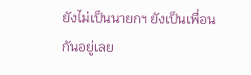ยังไม่เป็นนายกฯ ยังเป็นเพื่อนกันอยู่เลย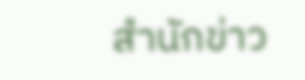สำนักข่าว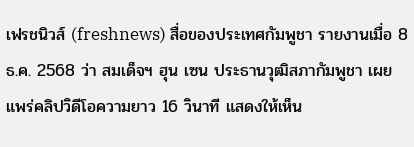เฟรชนิวส์ (freshnews) สื่อของประเทศกัมพูชา รายงานเมื่อ 8 ธ.ค. 2568 ว่า สมเด็จฯ ฮุน เซน ประธานวุฒิสภากัมพูชา เผยแพร่คลิปวิดีโอความยาว 16 วินาที แสดงให้เห็น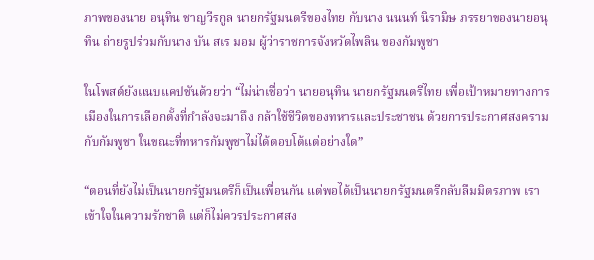ภาพของนาย อนุทิน ชาญวีรกูล นายกรัฐมนตรีของไทย กับนาง นนนท์ นิรามิษ ภรรยาของนายอนุทิน ถ่ายรูปร่วมกับนาง บัน สเร มอม ผู้ว่าราชการจังหวัดไพลิน ของกัมพูชา

ในโพสต์ยังแนบแคปชันด้วยว่า “ไม่น่าเชื่อว่า นายอนุทิน นายกรัฐมนตรีไทย เพื่อเป้าหมายทางการเมืองในการเลือกตั้งที่กำลังจะมาถึง กล้าใช้ชีวิตของทหารและประชาชน ด้วยการประกาศสงครามกับกัมพูชา ในขณะที่ทหารกัมพูชาไม่ได้ตอบโต้แต่อย่างใด”

“ตอนที่ยังไม่เป็นนายกรัฐมนตรีก็เป็นเพื่อนกัน แต่พอได้เป็นนายกรัฐมนตรีกลับลืมมิตรภาพ เราเข้าใจในความรักชาติ แต่ก็ไม่ควรประกาศสง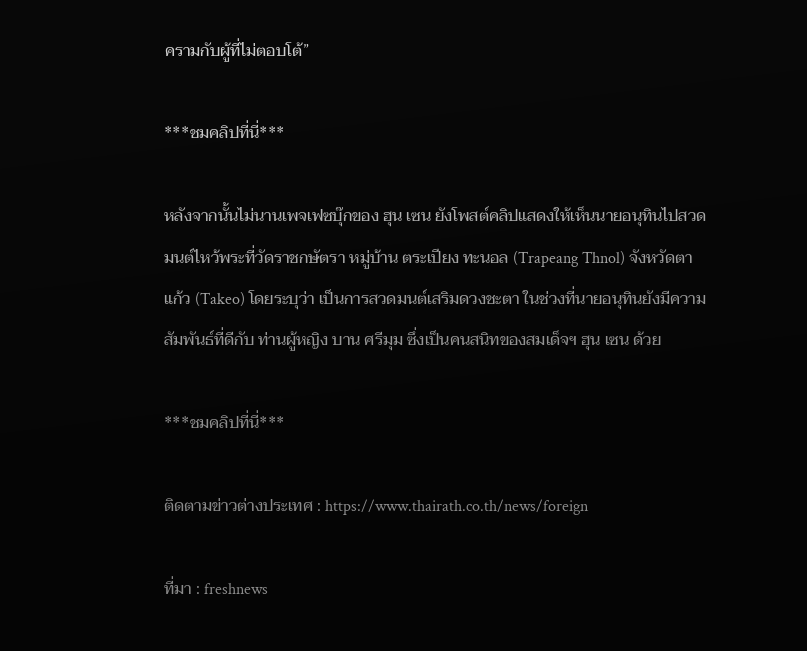ครามกับผู้ที่ไม่ตอบโต้”

***ชมคลิปที่นี่***

หลังจากนั้นไม่นานเพจเฟซบุ๊กของ ฮุน เซน ยังโพสต์คลิปแสดงให้เห็นนายอนุทินไปสวดมนต์ไหว้พระที่วัดราชกษัตรา หมู่บ้าน ตระเปียง ทะนอล (Trapeang Thnol) จังหวัดตาแก้ว (Takeo) โดยระบุว่า เป็นการสวดมนต์เสริมดวงชะตา ในช่วงที่นายอนุทินยังมีความสัมพันธ์ที่ดีกับ ท่านผู้หญิง บาน ศรีมุม ซึ่งเป็นคนสนิทของสมเด็จฯ ฮุน เซน ด้วย

***ชมคลิปที่นี่***

ติดตามข่าวต่างประเทศ : https://www.thairath.co.th/news/foreign

ที่มา : freshnews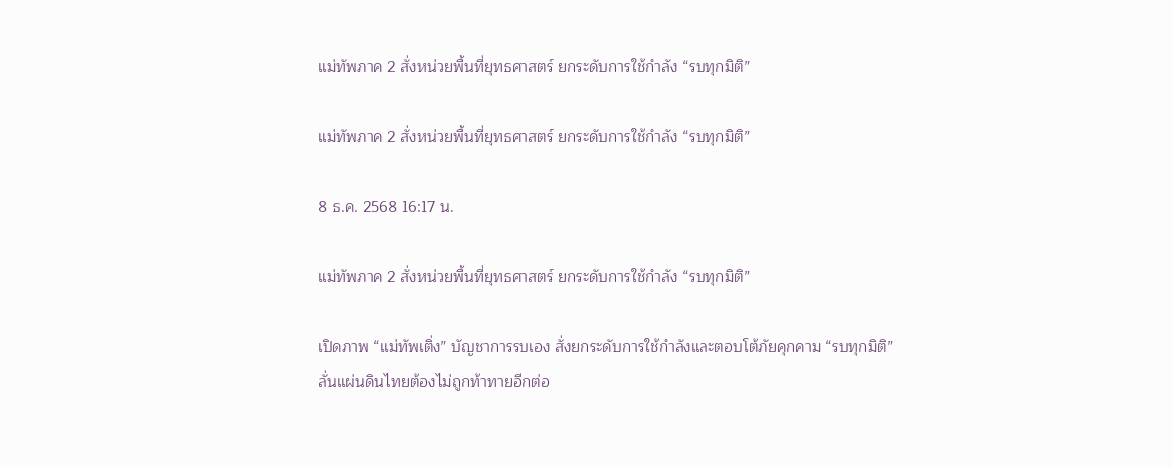แม่ทัพภาค 2 สั่งหน่วยพื้นที่ยุทธศาสตร์ ยกระดับการใช้กำลัง “รบทุกมิติ”

แม่ทัพภาค 2 สั่งหน่วยพื้นที่ยุทธศาสตร์ ยกระดับการใช้กำลัง “รบทุกมิติ”

8 ธ.ค. 2568 16:17 น.

แม่ทัพภาค 2 สั่งหน่วยพื้นที่ยุทธศาสตร์ ยกระดับการใช้กำลัง “รบทุกมิติ”

เปิดภาพ “แม่ทัพเติ่ง” บัญชาการรบเอง สั่งยกระดับการใช้กำลังและตอบโต้ภัยคุกคาม “รบทุกมิติ” ลั่นแผ่นดินไทยต้องไม่ถูกท้าทายอีกต่อ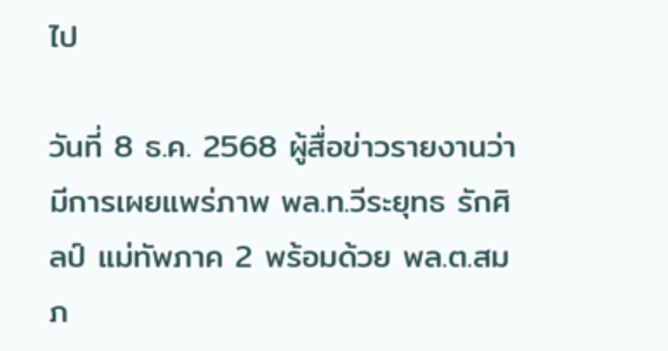ไป

วันที่ 8 ธ.ค. 2568 ผู้สื่อข่าวรายงานว่ามีการเผยแพร่ภาพ พล.ท.วีระยุทธ รักศิลป์ แม่ทัพภาค 2 พร้อมด้วย พล.ต.สมภ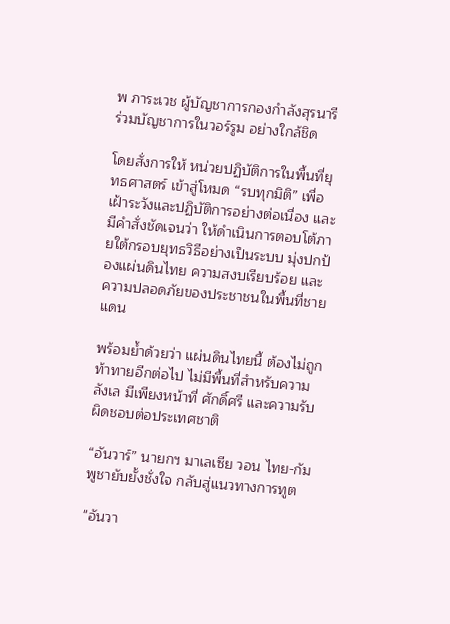พ ภาระเวช ผู้บัญชาการกองกำลังสุรนารี ร่วมบัญชาการในวอร์รูม อย่างใกล้ชิด

โดยสั่งการให้ หน่วยปฏิบัติการในพื้นที่ยุทธศาสตร์ เข้าสู่โหมด “รบทุกมิติ” เพื่อเฝ้าระวังและปฏิบัติการอย่างต่อเนื่อง และมีคำสั่งชัดเจนว่า ให้ดำเนินการตอบโต้ภายใต้กรอบยุทธวิธีอย่างเป็นระบบ มุ่งปกป้องแผ่นดินไทย ความสงบเรียบร้อย และความปลอดภัยของประชาชนในพื้นที่ชายแดน

พร้อมย้ำด้วยว่า แผ่นดินไทยนี้ ต้องไม่ถูกท้าทายอีกต่อไป ไม่มีพื้นที่สำหรับความลังเล มีเพียงหน้าที่ ศักดิ์ศรี และความรับผิดชอบต่อประเทศชาติ

“อันวาร์” นายกฯ มาเลเซีย วอน ไทย-กัมพูชายับยั้งชั่งใจ กลับสู่แนวทางการทูต

"อันวา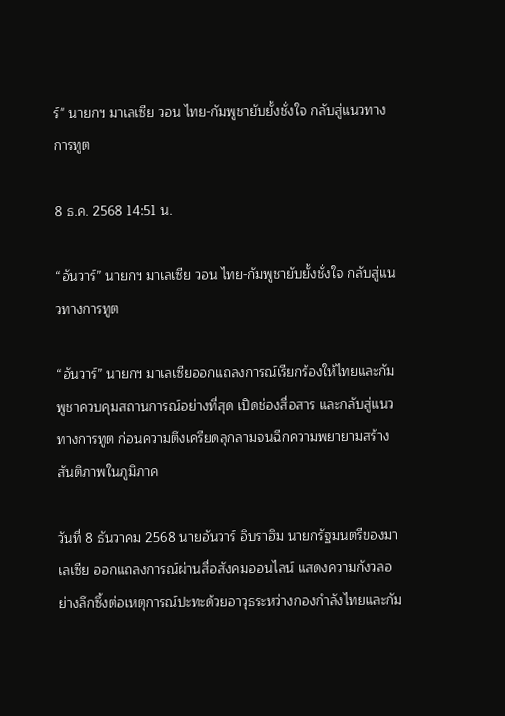ร์" นายกฯ มาเลเซีย วอน ไทย-กัมพูชายับยั้งชั่งใจ กลับสู่แนวทางการทูต

8 ธ.ค. 2568 14:51 น.

“อันวาร์” นายกฯ มาเลเซีย วอน ไทย-กัมพูชายับยั้งชั่งใจ กลับสู่แนวทางการทูต

“อันวาร์” นายกฯ มาเลเซียออกแถลงการณ์เรียกร้องให้ไทยและกัมพูชาควบคุมสถานการณ์อย่างที่สุด เปิดช่องสื่อสาร และกลับสู่แนวทางการทูต ก่อนความตึงเครียดลุกลามจนฉีกความพยายามสร้างสันติภาพในภูมิภาค

วันที่ 8 ธันวาคม 2568 นายอันวาร์ อิบราฮิม นายกรัฐมนตรีของมาเลเซีย ออกแถลงการณ์ผ่านสื่อสังคมออนไลน์ แสดงความกังวลอย่างลึกซึ้งต่อเหตุการณ์ปะทะด้วยอาวุธระหว่างกองกำลังไทยและกัม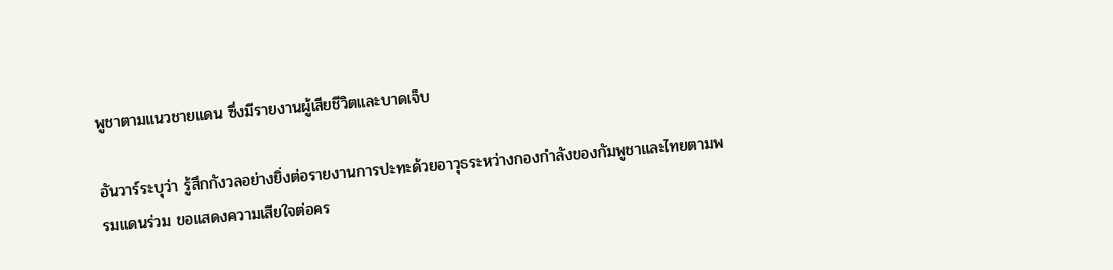พูชาตามแนวชายแดน ซึ่งมีรายงานผู้เสียชีวิตและบาดเจ็บ

อันวาร์ระบุว่า รู้สึกกังวลอย่างยิ่งต่อรายงานการปะทะด้วยอาวุธระหว่างกองกำลังของกัมพูชาและไทยตามพรมแดนร่วม ขอแสดงความเสียใจต่อคร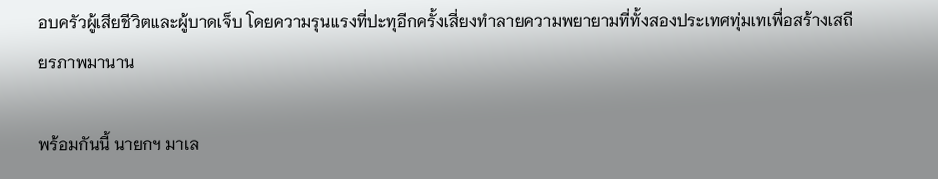อบครัวผู้เสียชีวิตและผู้บาดเจ็บ โดยความรุนแรงที่ปะทุอีกครั้งเสี่ยงทำลายความพยายามที่ทั้งสองประเทศทุ่มเทเพื่อสร้างเสถียรภาพมานาน

พร้อมกันนี้ นายกฯ มาเล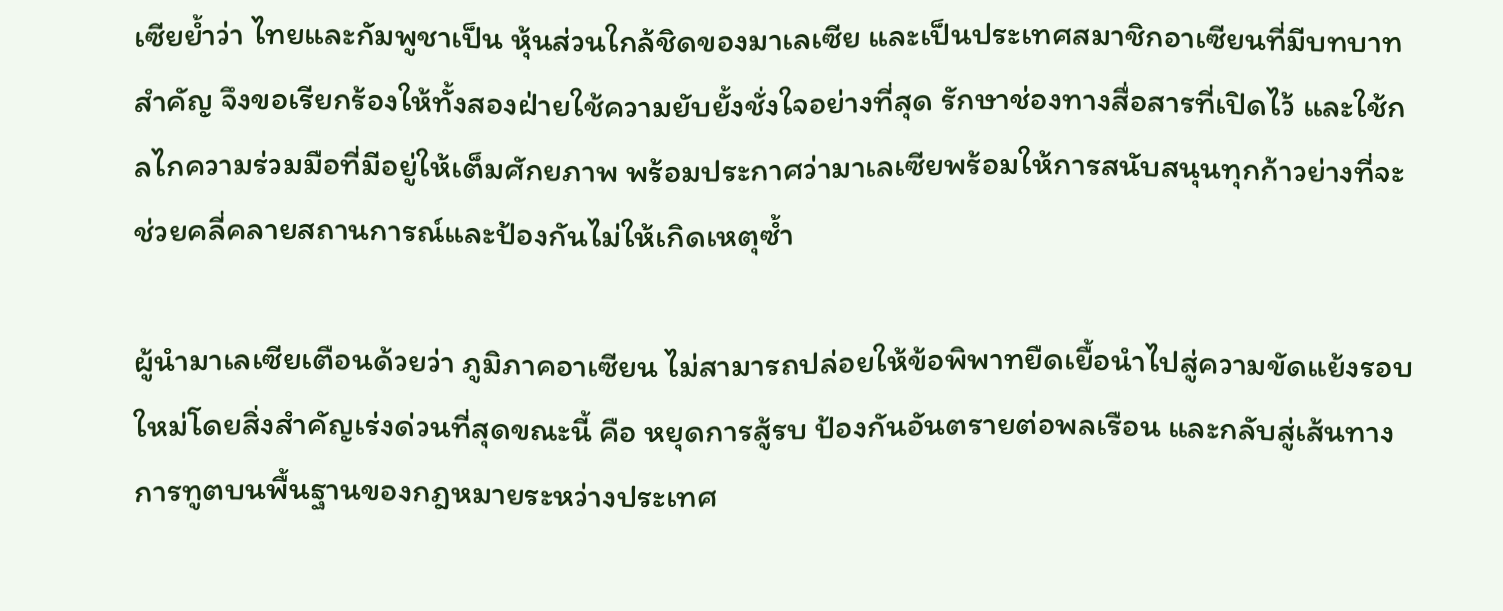เซียย้ำว่า ไทยและกัมพูชาเป็น หุ้นส่วนใกล้ชิดของมาเลเซีย และเป็นประเทศสมาชิกอาเซียนที่มีบทบาทสำคัญ จึงขอเรียกร้องให้ทั้งสองฝ่ายใช้ความยับยั้งชั่งใจอย่างที่สุด รักษาช่องทางสื่อสารที่เปิดไว้ และใช้กลไกความร่วมมือที่มีอยู่ให้เต็มศักยภาพ พร้อมประกาศว่ามาเลเซียพร้อมให้การสนับสนุนทุกก้าวย่างที่จะช่วยคลี่คลายสถานการณ์และป้องกันไม่ให้เกิดเหตุซ้ำ

ผู้นำมาเลเซียเตือนด้วยว่า ภูมิภาคอาเซียน ไม่สามารถปล่อยให้ข้อพิพาทยืดเยื้อนำไปสู่ความขัดแย้งรอบใหม่โดยสิ่งสำคัญเร่งด่วนที่สุดขณะนี้ คือ หยุดการสู้รบ ป้องกันอันตรายต่อพลเรือน และกลับสู่เส้นทางการทูตบนพื้นฐานของกฎหมายระหว่างประเทศ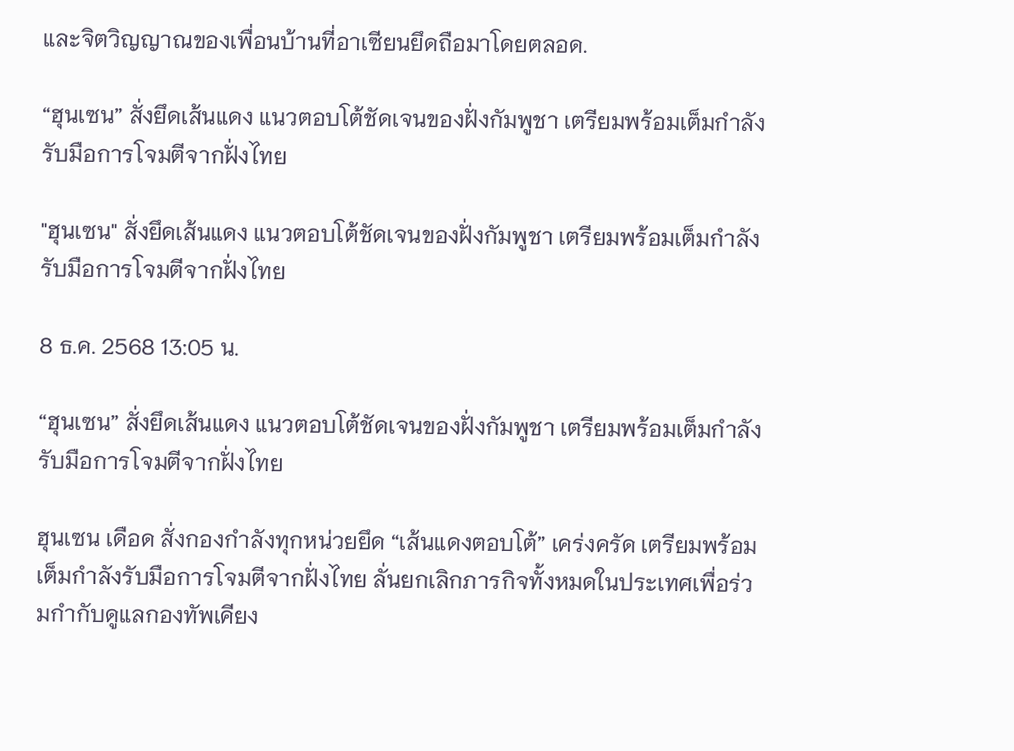และจิตวิญญาณของเพื่อนบ้านที่อาเซียนยึดถือมาโดยตลอด.

“ฮุนเซน” สั่งยึดเส้นแดง แนวตอบโต้ชัดเจนของฝั่งกัมพูชา เตรียมพร้อมเต็มกำลังรับมือการโจมตีจากฝั่งไทย

"ฮุนเซน" สั่งยึดเส้นแดง แนวตอบโต้ชัดเจนของฝั่งกัมพูชา เตรียมพร้อมเต็มกำลังรับมือการโจมตีจากฝั่งไทย

8 ธ.ค. 2568 13:05 น.

“ฮุนเซน” สั่งยึดเส้นแดง แนวตอบโต้ชัดเจนของฝั่งกัมพูชา เตรียมพร้อมเต็มกำลังรับมือการโจมตีจากฝั่งไทย

ฮุนเซน เดือด สั่งกองกำลังทุกหน่วยยึด “เส้นแดงตอบโต้” เคร่งครัด เตรียมพร้อมเต็มกำลังรับมือการโจมตีจากฝั่งไทย ลั่นยกเลิกภารกิจทั้งหมดในประเทศเพื่อร่วมกำกับดูแลกองทัพเคียง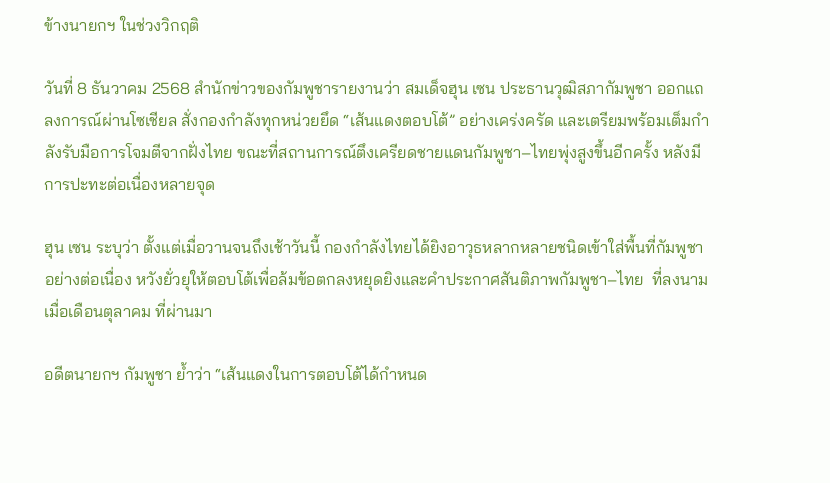ข้างนายกฯ ในช่วงวิกฤติ

วันที่ 8 ธันวาคม 2568 สำนักข่าวของกัมพูชารายงานว่า สมเด็จฮุน เซน ประธานวุฒิสภากัมพูชา ออกแถลงการณ์ผ่านโซเชียล สั่งกองกำลังทุกหน่วยยึด “เส้นแดงตอบโต้” อย่างเคร่งครัด และเตรียมพร้อมเต็มกำลังรับมือการโจมตีจากฝั่งไทย ขณะที่สถานการณ์ตึงเครียดชายแดนกัมพูชา–ไทยพุ่งสูงขึ้นอีกครั้ง หลังมีการปะทะต่อเนื่องหลายจุด

ฮุน เซน ระบุว่า ตั้งแต่เมื่อวานจนถึงเช้าวันนี้ กองกำลังไทยได้ยิงอาวุธหลากหลายชนิดเข้าใส่พื้นที่กัมพูชาอย่างต่อเนื่อง หวังยั่วยุให้ตอบโต้เพื่อล้มข้อตกลงหยุดยิงและคำประกาศสันติภาพกัมพูชา–ไทย  ที่ลงนามเมื่อเดือนตุลาคม ที่ผ่านมา

อดีตนายกฯ กัมพูชา ย้ำว่า “เส้นแดงในการตอบโต้ได้กำหนด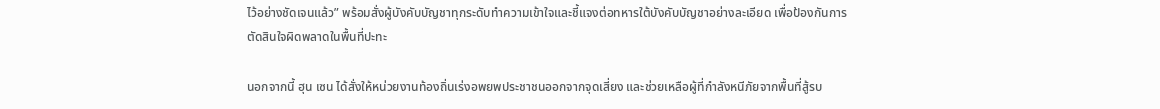ไว้อย่างชัดเจนแล้ว” พร้อมสั่งผู้บังคับบัญชาทุกระดับทำความเข้าใจและชี้แจงต่อทหารใต้บังคับบัญชาอย่างละเอียด เพื่อป้องกันการตัดสินใจผิดพลาดในพื้นที่ปะทะ

นอกจากนี้ ฮุน เซน ได้สั่งให้หน่วยงานท้องถิ่นเร่งอพยพประชาชนออกจากจุดเสี่ยง และช่วยเหลือผู้ที่กำลังหนีภัยจากพื้นที่สู้รบ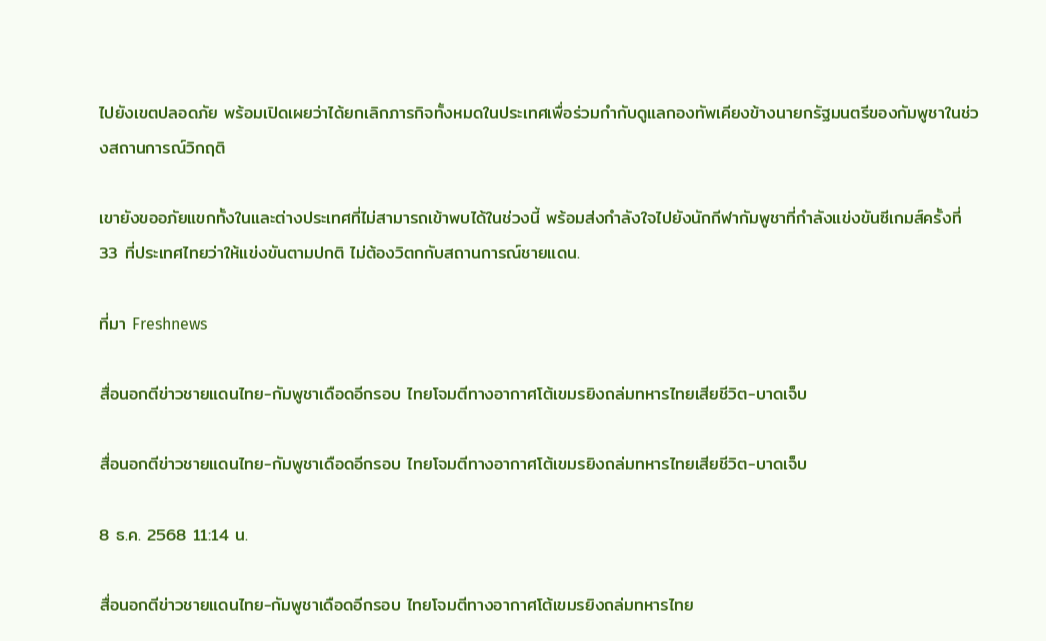ไปยังเขตปลอดภัย พร้อมเปิดเผยว่าได้ยกเลิกภารกิจทั้งหมดในประเทศเพื่อร่วมกำกับดูแลกองทัพเคียงข้างนายกรัฐมนตรีของกัมพูชาในช่วงสถานการณ์วิกฤติ

เขายังขออภัยแขกทั้งในและต่างประเทศที่ไม่สามารถเข้าพบได้ในช่วงนี้ พร้อมส่งกำลังใจไปยังนักกีฬากัมพูชาที่กำลังแข่งขันซีเกมส์ครั้งที่ 33 ที่ประเทศไทยว่าให้แข่งขันตามปกติ ไม่ต้องวิตกกับสถานการณ์ชายแดน.

ที่มา Freshnews

สื่อนอกตีข่าวชายแดนไทย-กัมพูชาเดือดอีกรอบ ไทยโจมตีทางอากาศโต้เขมรยิงถล่มทหารไทยเสียชีวิต-บาดเจ็บ

สื่อนอกตีข่าวชายแดนไทย-กัมพูชาเดือดอีกรอบ ไทยโจมตีทางอากาศโต้เขมรยิงถล่มทหารไทยเสียชีวิต-บาดเจ็บ

8 ธ.ค. 2568 11:14 น.

สื่อนอกตีข่าวชายแดนไทย-กัมพูชาเดือดอีกรอบ ไทยโจมตีทางอากาศโต้เขมรยิงถล่มทหารไทย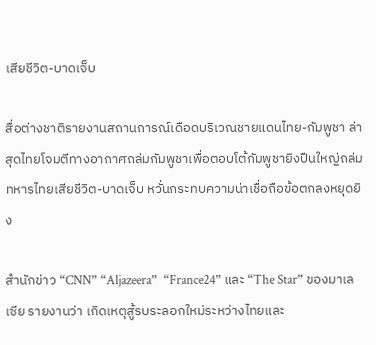เสียชีวิต-บาดเจ็บ

สื่อต่างชาติรายงานสถานการณ์เดือดบริเวณชายแดนไทย-กัมพูชา ล่าสุดไทยโจมตีทางอากาศถล่มกัมพูชาเพื่อตอบโต้กัมพูชายิงปืนใหญ่ถล่มทหารไทยเสียชีวิต-บาดเจ็บ หวั่นกระทบความน่าเชื่อถือข้อตกลงหยุดยิง

สำนักข่าว “CNN” “Aljazeera”  “France24” และ “The Star” ของมาเลเซีย รายงานว่า เกิดเหตุสู้รบระลอกใหม่ระหว่างไทยและ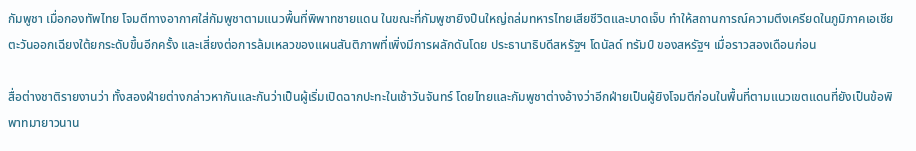กัมพูชา เมื่อกองทัพไทย โจมตีทางอากาศใส่กัมพูชาตามแนวพื้นที่พิพาทชายแดน ในขณะที่กัมพูชายิงปืนใหญ่ถล่มทหารไทยเสียชีวิตและบาดเจ็บ ทำให้สถานการณ์ความตึงเครียดในภูมิภาคเอเชียตะวันออกเฉียงใต้ยกระดับขึ้นอีกครั้ง และเสี่ยงต่อการล้มเหลวของแผนสันติภาพที่เพิ่งมีการผลักดันโดย ประธานาธิบดีสหรัฐฯ โดนัลด์ ทรัมป์ ของสหรัฐฯ เมื่อราวสองเดือนก่อน

สื่อต่างชาติรายงานว่า ทั้งสองฝ่ายต่างกล่าวหากันและกันว่าเป็นผู้เริ่มเปิดฉากปะทะในเช้าวันจันทร์ โดยไทยและกัมพูชาต่างอ้างว่าอีกฝ่ายเป็นผู้ยิงโจมตีก่อนในพื้นที่ตามแนวเขตแดนที่ยังเป็นข้อพิพาทมายาวนาน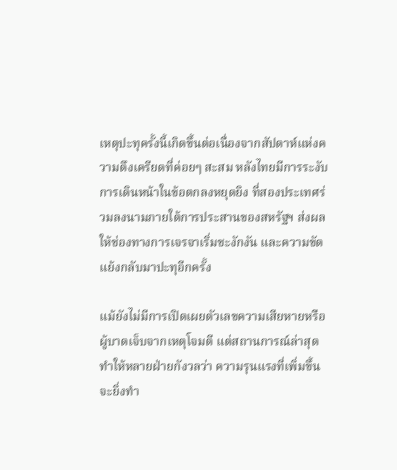เหตุปะทุครั้งนี้เกิดขึ้นต่อเนื่องจากสัปดาห์แห่งความตึงเครียดที่ค่อยๆ สะสม หลังไทยมีการระงับการเดินหน้าในข้อตกลงหยุดยิง ที่สองประเทศร่วมลงนามภายใต้การประสานของสหรัฐฯ ส่งผลให้ช่องทางการเจรจาเริ่มชะงักงัน และความขัดแย้งกลับมาปะทุอีกครั้ง

แม้ยังไม่มีการเปิดเผยตัวเลขความเสียหายหรือผู้บาดเจ็บจากเหตุโจมตี แต่สถานการณ์ล่าสุดทำให้หลายฝ่ายกังวลว่า ความรุนแรงที่เพิ่มขึ้นจะยิ่งทำ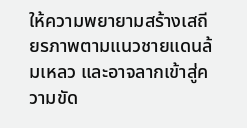ให้ความพยายามสร้างเสถียรภาพตามแนวชายแดนล้มเหลว และอาจลากเข้าสู่ความขัด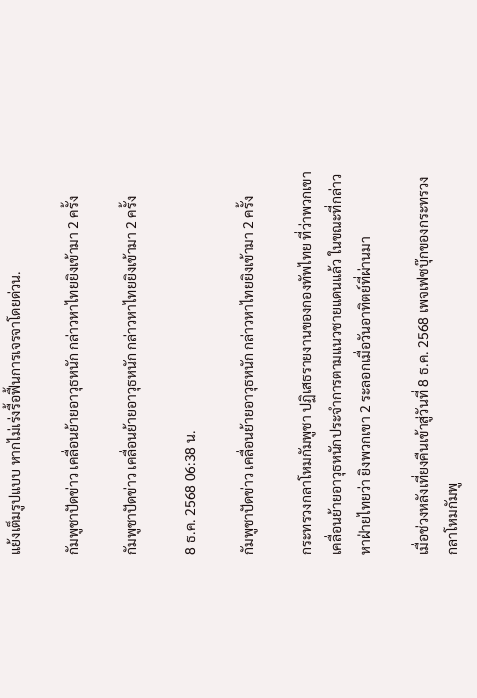แย้งเต็มรูปแบบ หากไม่เร่งรื้อฟื้นการเจรจาโดยด่วน.

กัมพูชาปัดข่าว เคลื่อนย้ายอาวุธหนัก กล่าวหาไทยยิงเข้ามา 2 ครั้ง

กัมพูชาปัดข่าว เคลื่อนย้ายอาวุธหนัก กล่าวหาไทยยิงเข้ามา 2 ครั้ง

8 ธ.ค. 2568 06:38 น.

กัมพูชาปัดข่าว เคลื่อนย้ายอาวุธหนัก กล่าวหาไทยยิงเข้ามา 2 ครั้ง

กระทรวงกลาโหมกัมพูชา ปฏิเสธรายงานของกองทัพไทย ที่ว่าพวกเขาเคลื่อนย้ายอาวุธหนักประจำการตามแนวชายแดนแล้ว ในขณะที่กล่าวหาฝ่ายไทยว่า ยิงพวกเขา 2 ระลอกเมื่อวันอาทิตย์ที่ผ่านมา

เมื่อช่วงหลังเที่ยงคืนเข้าสู่วันที่ 8 ธ.ค. 2568 เพจเฟซบุ๊กของกระทรวงกลาโหมกัมพู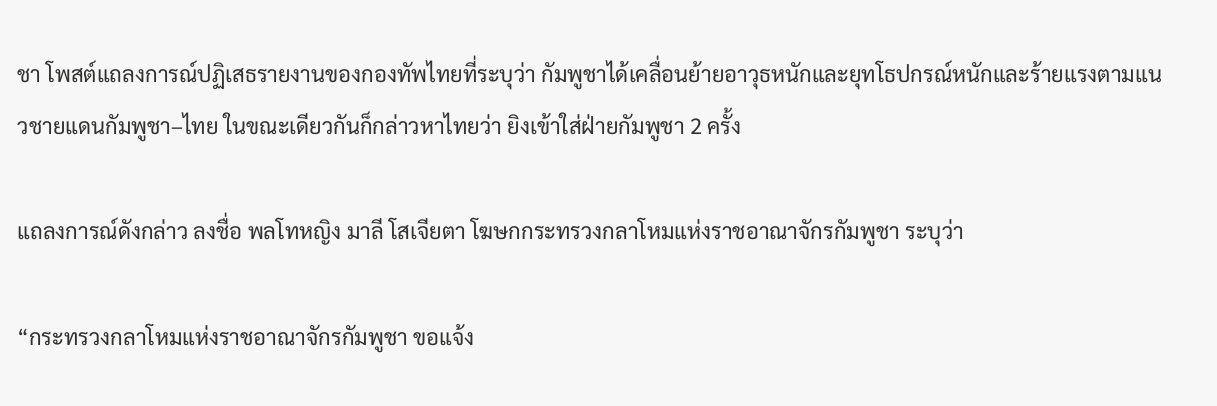ชา โพสต์แถลงการณ์ปฏิเสธรายงานของกองทัพไทยที่ระบุว่า กัมพูชาได้เคลื่อนย้ายอาวุธหนักและยุทโธปกรณ์หนักและร้ายแรงตามแนวชายแดนกัมพูชา–ไทย ในขณะเดียวกันก็กล่าวหาไทยว่า ยิงเข้าใส่ฝ่ายกัมพูชา 2 ครั้ง

แถลงการณ์ดังกล่าว ลงชื่อ พลโทหญิง มาลี โสเจียตา โฆษกกระทรวงกลาโหมแห่งราชอาณาจักรกัมพูชา ระบุว่า

“กระทรวงกลาโหมแห่งราชอาณาจักรกัมพูชา ขอแจ้ง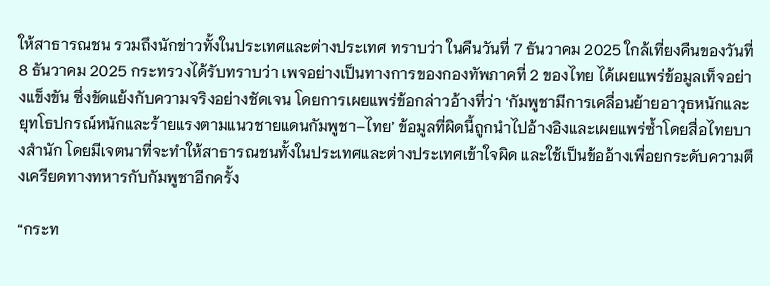ให้สาธารณชน รวมถึงนักข่าวทั้งในประเทศและต่างประเทศ ทราบว่า ในคืนวันที่ 7 ธันวาคม 2025 ใกล้เที่ยงคืนของวันที่ 8 ธันวาคม 2025 กระทรวงได้รับทราบว่า เพจอย่างเป็นทางการของกองทัพภาคที่ 2 ของไทย ได้เผยแพร่ข้อมูลเท็จอย่างแข็งขัน ซึ่งขัดแย้งกับความจริงอย่างชัดเจน โดยการเผยแพร่ข้อกล่าวอ้างที่ว่า ‘กัมพูชามีการเคลื่อนย้ายอาวุธหนักและยุทโธปกรณ์หนักและร้ายแรงตามแนวชายแดนกัมพูชา–ไทย’ ข้อมูลที่ผิดนี้ถูกนำไปอ้างอิงและเผยแพร่ซ้ำโดยสื่อไทยบางสำนัก โดยมีเจตนาที่จะทำให้สาธารณชนทั้งในประเทศและต่างประเทศเข้าใจผิด และใช้เป็นข้ออ้างเพื่อยกระดับความตึงเครียดทางทหารกับกัมพูชาอีกครั้ง

“กระท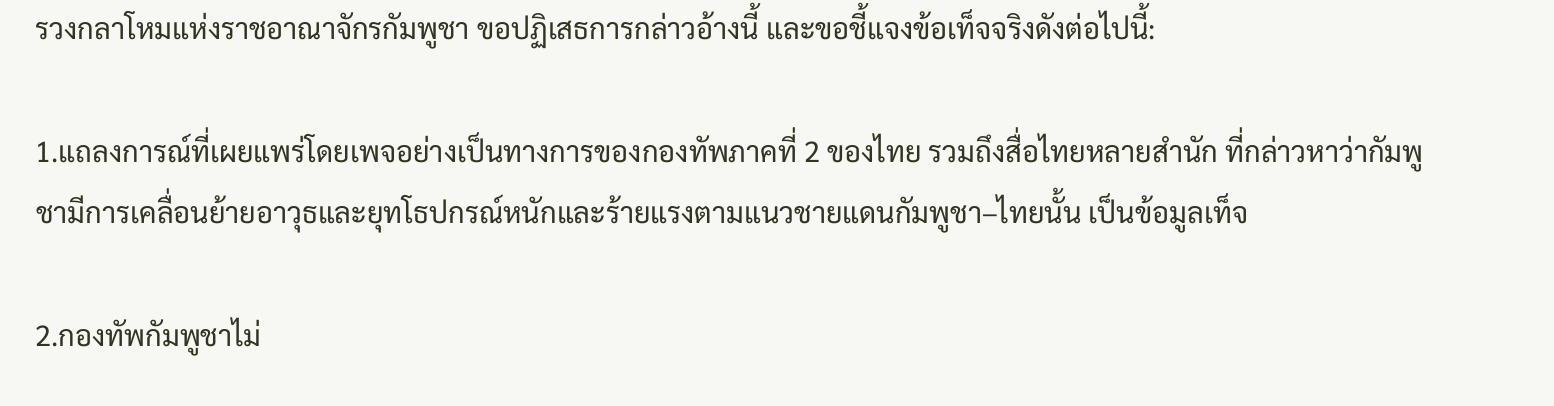รวงกลาโหมแห่งราชอาณาจักรกัมพูชา ขอปฏิเสธการกล่าวอ้างนี้ และขอชี้แจงข้อเท็จจริงดังต่อไปนี้:

1.แถลงการณ์ที่เผยแพร่โดยเพจอย่างเป็นทางการของกองทัพภาคที่ 2 ของไทย รวมถึงสื่อไทยหลายสำนัก ที่กล่าวหาว่ากัมพูชามีการเคลื่อนย้ายอาวุธและยุทโธปกรณ์หนักและร้ายแรงตามแนวชายแดนกัมพูชา–ไทยนั้น เป็นข้อมูลเท็จ

2.กองทัพกัมพูชาไม่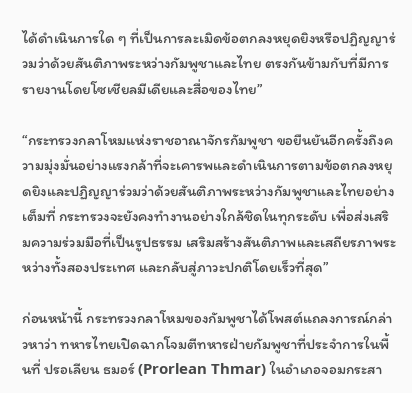ได้ดำเนินการใด ๆ ที่เป็นการละเมิดข้อตกลงหยุดยิงหรือปฏิญญาร่วมว่าด้วยสันติภาพระหว่างกัมพูชาและไทย ตรงกันข้ามกับที่มีการรายงานโดยโซเชียลมีเดียและสื่อของไทย”

“กระทรวงกลาโหมแห่งราชอาณาจักรกัมพูชา ขอยืนยันอีกครั้งถึงความมุ่งมั่นอย่างแรงกล้าที่จะเคารพและดำเนินการตามข้อตกลงหยุดยิงและปฏิญญาร่วมว่าด้วยสันติภาพระหว่างกัมพูชาและไทยอย่างเต็มที่ กระทรวงจะยังคงทำงานอย่างใกล้ชิดในทุกระดับ เพื่อส่งเสริมความร่วมมือที่เป็นรูปธรรม เสริมสร้างสันติภาพและเสถียรภาพระหว่างทั้งสองประเทศ และกลับสู่ภาวะปกติโดยเร็วที่สุด”

ก่อนหน้านี้ กระทรวงกลาโหมของกัมพูชาได้โพสต์แถลงการณ์กล่าวหาว่า ทหารไทยเปิดฉากโจมตีทหารฝ่ายกัมพูชาที่ประจำการในพื้นที่ ปรอเลียน ธมอร์ (Prorlean Thmar) ในอำเภอจอมกระสา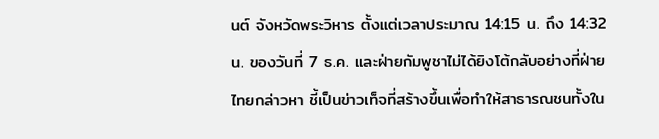นต์ จังหวัดพระวิหาร ตั้งแต่เวลาประมาณ 14:15 น. ถึง 14:32 น. ของวันที่ 7 ธ.ค. และฝ่ายกัมพูชาไม่ได้ยิงโต้กลับอย่างที่ฝ่ายไทยกล่าวหา ชี้เป็นข่าวเท็จที่สร้างขึ้นเพื่อทำให้สาธารณชนทั้งใน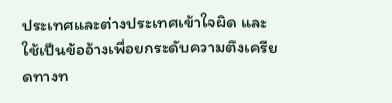ประเทศและต่างประเทศเข้าใจผิด และใช้เป็นข้ออ้างเพื่อยกระดับความตึงเครียดทางท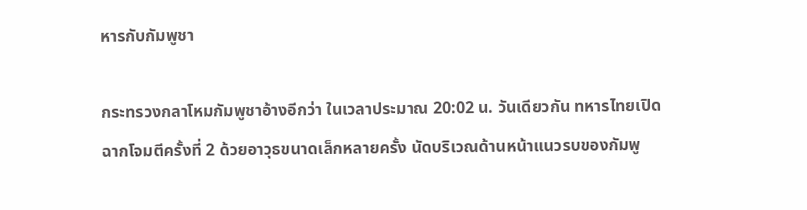หารกับกัมพูชา

กระทรวงกลาโหมกัมพูชาอ้างอีกว่า ในเวลาประมาณ 20:02 น. วันเดียวกัน ทหารไทยเปิดฉากโจมตีครั้งที่ 2 ด้วยอาวุธขนาดเล็กหลายครั้ง นัดบริเวณด้านหน้าแนวรบของกัมพู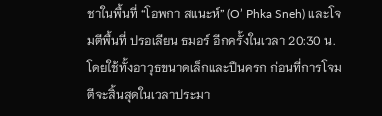ชาในพื้นที่ “โอพกา สแนะห์” (O’ Phka Sneh) และโจมตีพื้นที่ ปรอเลียน ธมอร์ อีกครั้งในเวลา 20:30 น. โดยใช้ทั้งอาวุธขนาดเล็กและปืนครก ก่อนที่การโจมตีจะสิ้นสุดในเวลาประมา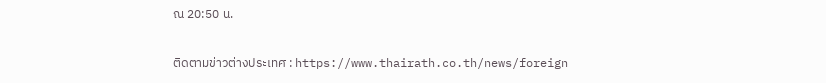ณ 20:50 น.

ติดตามข่าวต่างประเทศ : https://www.thairath.co.th/news/foreign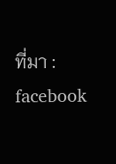ที่มา : facebook